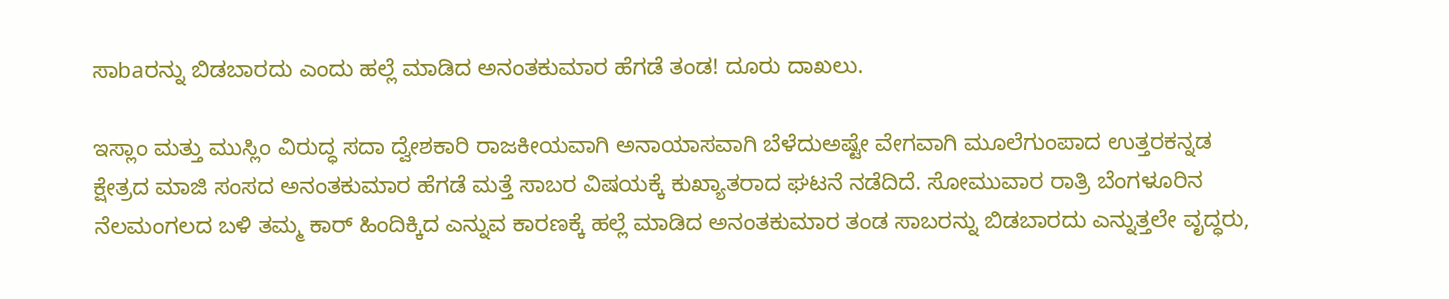ಸಾbaರನ್ನು ಬಿಡಬಾರದು ಎಂದು ಹಲ್ಲೆ ಮಾಡಿದ ಅನಂತಕುಮಾರ ಹೆಗಡೆ ತಂಡ! ದೂರು ದಾಖಲು.

ಇಸ್ಲಾಂ ಮತ್ತು ಮುಸ್ಲಿಂ ವಿರುದ್ಧ ಸದಾ ದ್ವೇಶಕಾರಿ ರಾಜಕೀಯವಾಗಿ ಅನಾಯಾಸವಾಗಿ ಬೆಳೆದುಅಷ್ಟೇ ವೇಗವಾಗಿ ಮೂಲೆಗುಂಪಾದ ಉತ್ತರಕನ್ನಡ ಕ್ಷೇತ್ರದ ಮಾಜಿ ಸಂಸದ ಅನಂತಕುಮಾರ ಹೆಗಡೆ ಮತ್ತೆ ಸಾಬರ ವಿಷಯಕ್ಕೆ ಕುಖ್ಯಾತರಾದ ಘಟನೆ ನಡೆದಿದೆ. ಸೋಮುವಾರ ರಾತ್ರಿ ಬೆಂಗಳೂರಿನ ನೆಲಮಂಗಲದ ಬಳಿ ತಮ್ಮ ಕಾರ್‌ ಹಿಂದಿಕ್ಕಿದ ಎನ್ನುವ ಕಾರಣಕ್ಕೆ ಹಲ್ಲೆ ಮಾಡಿದ ಅನಂತಕುಮಾರ ತಂಡ ಸಾಬರನ್ನು ಬಿಡಬಾರದು ಎನ್ನುತ್ತಲೇ ವೃದ್ಧರು,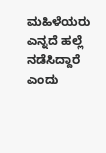ಮಹಿಳೆಯರು ಎನ್ನದೆ ಹಲ್ಲೆ ನಡೆಸಿದ್ದಾರೆ ಎಂದು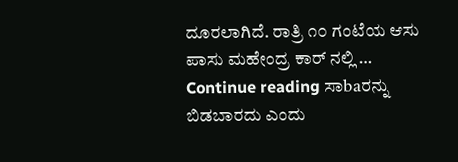ದೂರಲಾಗಿದೆ. ರಾತ್ರಿ ೧೦ ಗಂಟೆಯ ಆಸು ಪಾಸು ಮಹೇಂದ್ರ ಕಾರ್‌ ನಲ್ಲಿ … Continue reading ಸಾbaರನ್ನು ಬಿಡಬಾರದು ಎಂದು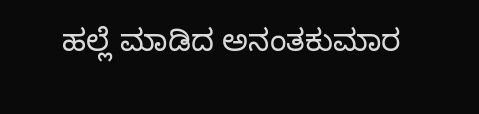ಹಲ್ಲೆ ಮಾಡಿದ ಅನಂತಕುಮಾರ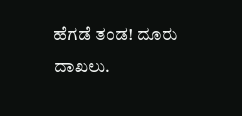ಹೆಗಡೆ ತಂಡ! ದೂರು ದಾಖಲು.